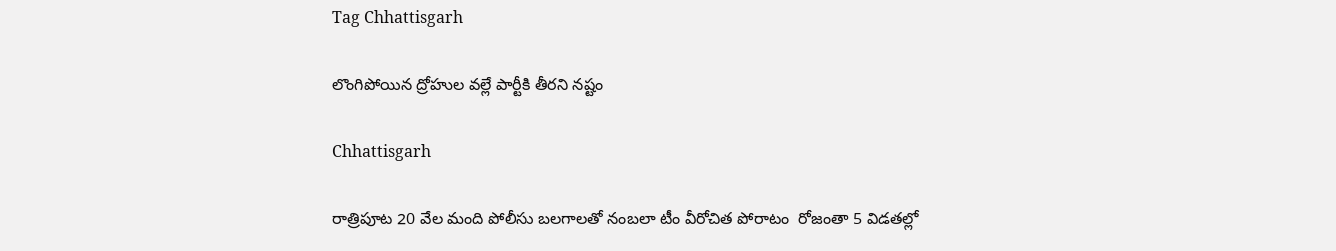Tag Chhattisgarh

లొంగిపోయిన ద్రోహుల వ‌ల్లే పార్టీకి తీర‌ని న‌ష్టం

Chhattisgarh

రాత్రిపూట 20 వేల మంది పోలీసు బలగాలతో నంబలా టీం వీరోచిత పోరాటం  రోజంతా 5 విడతల్లో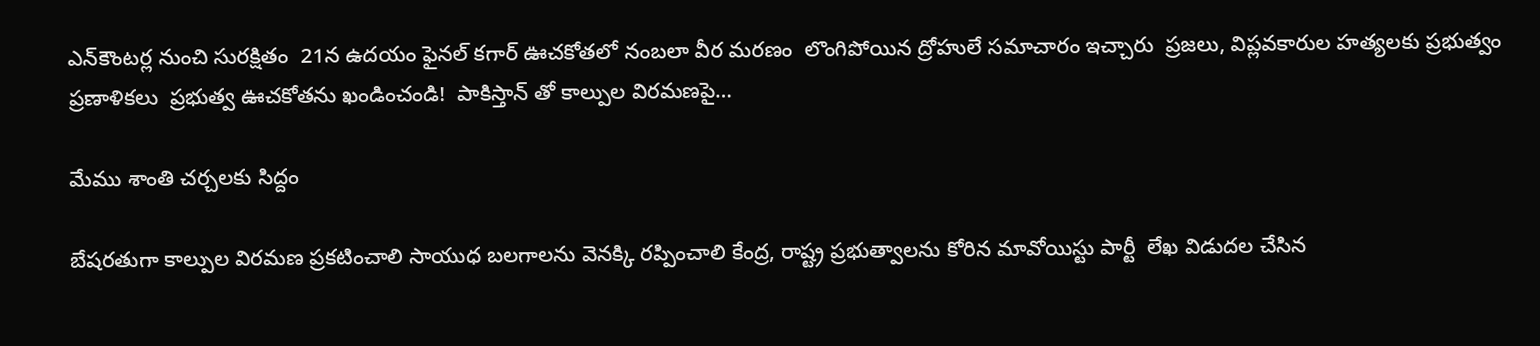ఎన్‌కౌంటర్ల నుంచి సుర‌క్షితం  21న ఉదయం ఫైనల్ క‌గార్ ఊచకోతలో నంబలా వీర మరణం  లొంగిపోయిన ద్రోహులే సమాచారం ఇచ్చారు  ప్రజలు, విప్లవకారుల హత్యలకు ప్రభుత్వం ప్రణాళికలు  ప్ర‌భుత్వ‌ ఊచకోతను ఖండించండి!  పాకిస్తాన్ తో కాల్పుల విరమణపై…

మేము శాంతి చర్చలకు సిద్దం

బేషరతుగా కాల్పుల విరమణ ప్రకటించాలి సాయుధ బలగాలను వెనక్కి రప్పించాలి కేంద్ర, రాష్ట్ర ప్రభుత్వాలను కోరిన మావోయిస్టు పార్టీ  లేఖ విడుదల చేసిన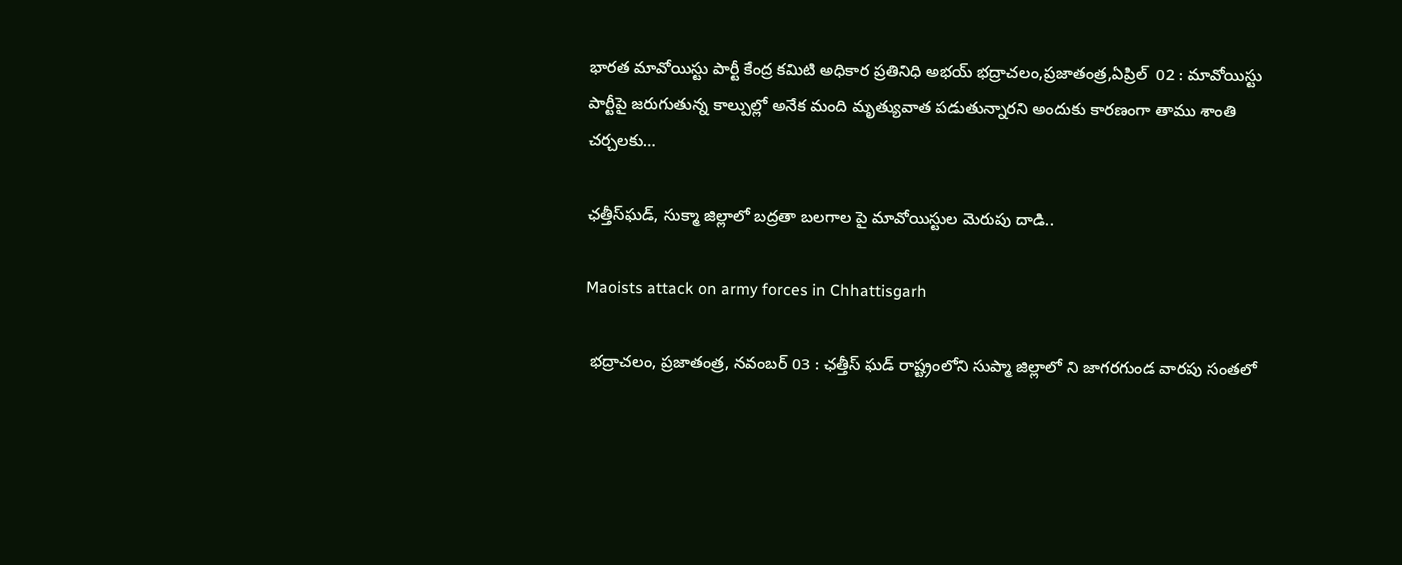భారత మావోయిస్టు పార్టీ కేంద్ర కమిటి అధికార ప్రతినిధి అభయ్‌ భద్రాచలం,ప్రజాతంత్ర,ఏప్రిల్‌  02 : మావోయిస్టు పార్టీపై జరుగుతున్న కాల్పుల్లో అనేక మంది మృత్యువాత పడుతున్నారని అందుకు కారణంగా తాము శాంతి చర్చలకు…

ఛత్తీస్‌ఘడ్, సుక్మా జిల్లాలో బద్రతా బలగాల పై మావోయిస్టుల మెరుపు దాడి..

Maoists attack on army forces in Chhattisgarh

 భద్రాచలం, ప్రజాతంత్ర, నవంబర్ 03 : ఛత్తీస్ ఘడ్ రాష్ట్రంలోని సుప్మా జిల్లాలో ని జాగరగుండ వారపు సంతలో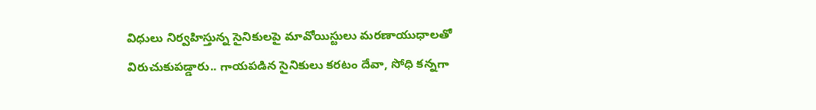విధులు నిర్వహిస్తున్న సైనికులపై మావోయిస్టులు మరణాయుధాలతో విరుచుకుపడ్డారు.. గాయపడిన సైనికులు కరటం దేవా, సోధి కన్నగా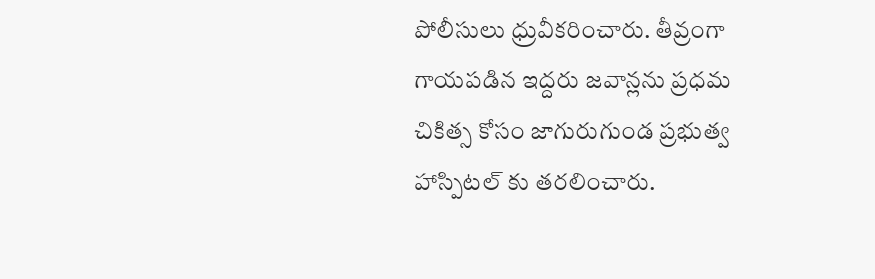పోలీసులు ధ్రువీకరించారు. తీవ్రంగా గాయపడిన ఇద్దరు జవాన్లను ప్రధమ చికిత్స కోసం జాగురుగుండ ప్రభుత్వ హాస్పిటల్ కు తరలించారు.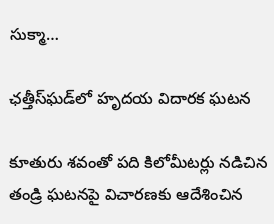సుక్మా…

ఛత్తీస్‌ఘడ్‌లో హృదయ విదారక ఘటన

కూతురు శవంతో పది కిలోమీటర్లు నడిచిన తండ్రి ఘటనపై విచారణకు ఆదేశించిన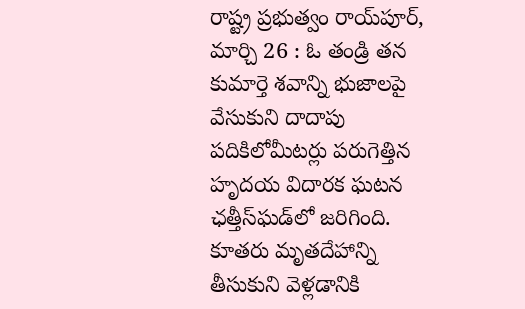రాష్ట్ర ప్రభుత్వం రాయ్‌పూర్‌, మార్చి 26 : ఓ తండ్రి తన కుమార్తె శవాన్ని భుజాలపై వేసుకుని దాదాపు పదికిలోమీటర్లు పరుగెత్తిన హృదయ విదారక ఘటన ఛత్తీస్‌ఘడ్‌లో జరిగింది. కూతరు మృతదేహాన్ని తీసుకుని వెళ్లడానికి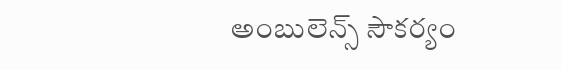అంబులెన్స్ ‌సౌకర్యం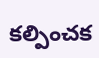కల్పించక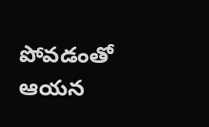పోవడంతో ఆయన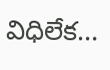విధిలేక…